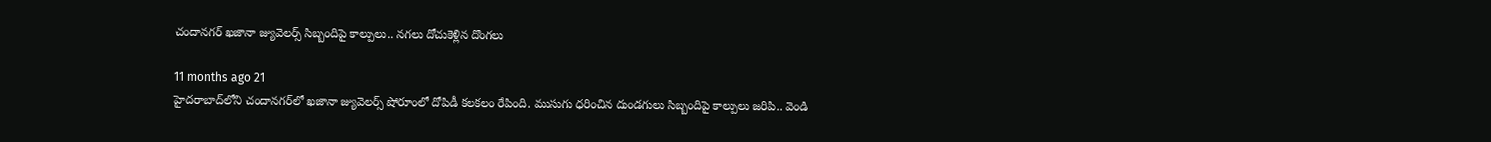చందానగర్‌ ఖజానా జ్యువెలర్స్‌ సిబ్బందిపై కాల్పులు.. నగలు దోచుకెళ్లిన దొంగలు

11 months ago 21
హైదరాబాద్‌లోని చందానగర్‌లో ఖజానా జ్యువెలర్స్ షోరూంలో దోపిడీ కలకలం రేపింది. ముసుగు ధరించిన దుండగులు సిబ్బందిపై కాల్పులు జరిపి.. వెండి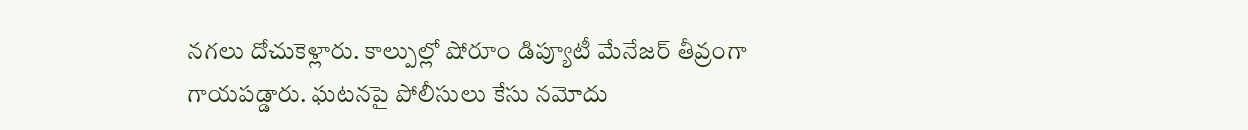నగలు దోచుకెళ్లారు. కాల్పుల్లో షోరూం డిప్యూటీ మేనేజర్ తీవ్రంగా గాయపడ్డారు. ఘటనపై పోలీసులు కేసు నమోదు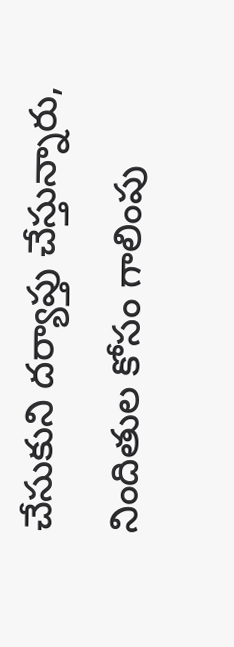చేసుకుని దర్యాప్తు చేస్తున్నారు, నిందితుల కోసం గాలింపు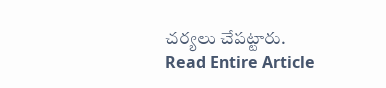చర్యలు చేపట్టారు.
Read Entire Article